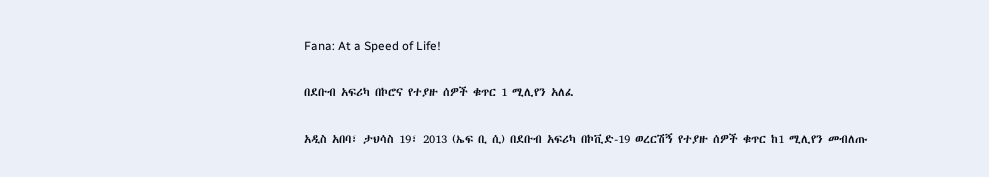Fana: At a Speed of Life!

በደቡብ አፍሪካ በኮሮና የተያዙ ሰዎች ቁጥር 1 ሚሊየን አለፈ

አዲስ አበባ፣ ታህሳስ 19፣ 2013 (ኤፍ ቢ ሲ) በደቡብ አፍሪካ በኮቪድ-19 ወረርሽኝ የተያዙ ሰዎች ቁጥር ከ1 ሚሊየን መብለጡ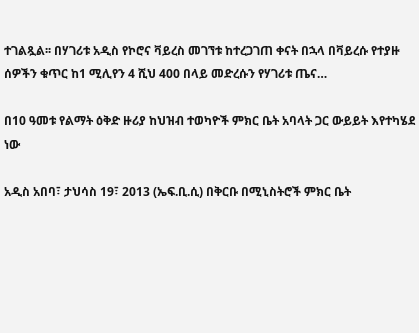ተገልጿል፡፡ በሃገሪቱ አዲስ የኮሮና ቫይረስ መገኘቱ ከተረጋገጠ ቀናት በኋላ በቫይረሱ የተያዙ ሰዎችን ቁጥር ከ1 ሚሊየን 4 ሺህ 400 በላይ መድረሱን የሃገሪቱ ጤና…

በ10 ዓመቱ የልማት ዕቅድ ዙሪያ ከህዝብ ተወካዮች ምክር ቤት አባላት ጋር ውይይት እየተካሄደ ነው

አዲስ አበባ፣ ታህሳስ 19፣ 2013 (ኤፍ.ቢ.ሲ) በቅርቡ በሚኒስትሮች ምክር ቤት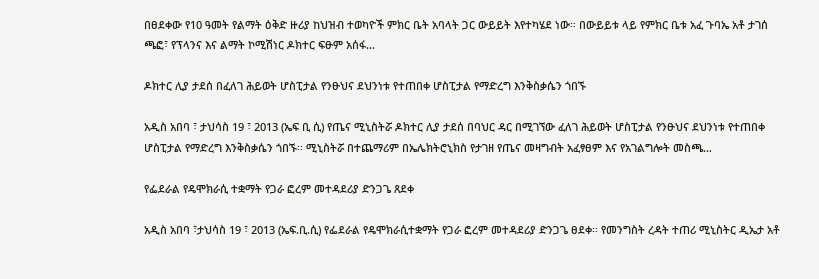በፀደቀው የ10 ዓመት የልማት ዕቅድ ዙሪያ ከህዝብ ተወካዮች ምክር ቤት አባላት ጋር ውይይት እየተካሄደ ነው። በውይይቱ ላይ የምክር ቤቱ አፈ ጉባኤ አቶ ታገሰ ጫፎ፣ የፕላንና እና ልማት ኮሚሽነር ዶክተር ፍፁም አሰፋ…

ዶክተር ሊያ ታደሰ በፈለገ ሕይወት ሆስፒታል የንፁህና ደህንነቱ የተጠበቀ ሆስፒታል የማድረግ እንቅስቃሴን ጎበኙ

አዲስ አበባ ፣ ታህሳስ 19 ፣ 2013 (ኤፍ ቢ ሲ) የጤና ሚኒስትሯ ዶክተር ሊያ ታደሰ በባህር ዳር በሚገኘው ፈለገ ሕይወት ሆስፒታል የንፁህና ደህንነቱ የተጠበቀ ሆስፒታል የማድረግ እንቅስቃሴን ጎበኙ፡፡ ሚኒስትሯ በተጨማሪም በኤሌክትሮኒክስ የታገዘ የጤና መዛግብት አፈፃፀም እና የአገልግሎት መስጫ…

የፌደራል የዴሞክራሲ ተቋማት የጋራ ፎረም መተዳደሪያ ድንጋጌ ጸደቀ

አዲስ አበባ ፣ታህሳስ 19 ፣ 2013 (ኤፍ.ቢ.ሲ) የፌደራል የዴሞክራሲተቋማት የጋራ ፎረም መተዳደሪያ ድንጋጌ ፀደቀ፡፡ የመንግስት ረዳት ተጠሪ ሚኒስትር ዲኤታ አቶ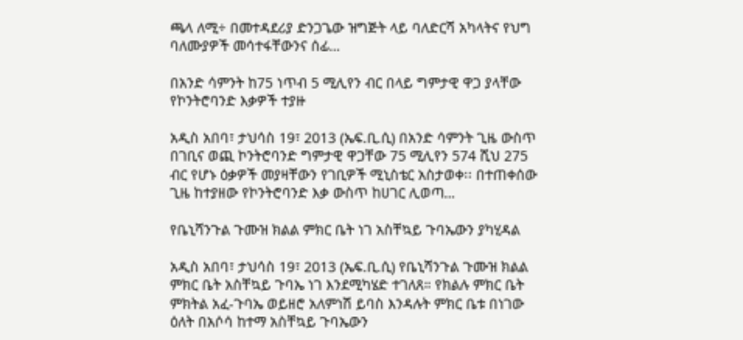ጫላ ለሚ÷ በመተዳደሪያ ድንጋጌው ዝግጅት ላይ ባለድርሻ አካላትና የህግ ባለሙያዎች መሳተፋቸውንና ሰፊ…

በአንድ ሳምንት ከ75 ነጥብ 5 ሚሊየን ብር በላይ ግምታዊ ዋጋ ያላቸው የኮንትሮባንድ እቃዎች ተያዙ

አዲስ አበባ፣ ታህሳስ 19፣ 2013 (ኤፍ.ቢ.ሲ) በአንድ ሳምንት ጊዜ ውስጥ በገቢና ወጪ ኮንትሮባንድ ግምታዊ ዋጋቸው 75 ሚሊየን 574 ሺህ 275 ብር የሆኑ ዕቃዎች መያዛቸውን የገቢዎች ሚኒስቴር አስታወቀ፡፡ በተጠቀሰው ጊዜ ከተያዘው የኮንትሮባንድ እቃ ውስጥ ከሀገር ሊወጣ…

የቤኒሻንጉል ጉሙዝ ክልል ምክር ቤት ነገ አስቸኳይ ጉባኤውን ያካሂዳል

አዲስ አበባ፣ ታህሳስ 19፣ 2013 (ኤፍ.ቢ.ሲ) የቤኒሻንጉል ጉሙዝ ክልል ምክር ቤት አስቸኳይ ጉባኤ ነገ እንደሚካሄድ ተገለጸ። የክልሉ ምክር ቤት ምክትል አፈ-ጉባኤ ወይዘሮ አለምነሽ ይባስ እንዳሉት ምክር ቤቱ በነገው ዕለት በአሶሳ ከተማ አስቸኳይ ጉባኤውን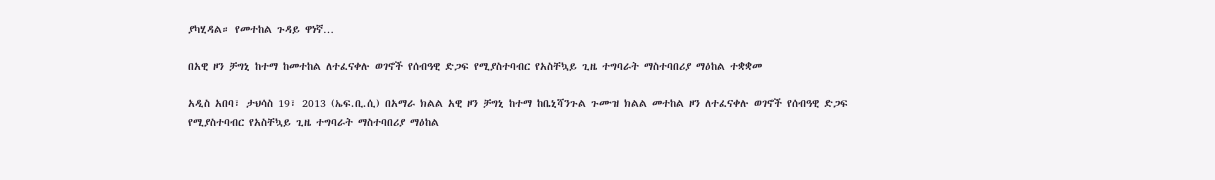ያካሂዳል። የመተከል ጉዳይ ዋነኛ…

በአዊ ዞን ቻግኒ ከተማ ከመተከል ለተፈናቀሉ ወገኖች የሰብዓዊ ድጋፍ የሚያስተባብር የአስቸኳይ ጊዜ ተግባራት ማስተባበሪያ ማዕከል ተቋቋመ

አዲስ አበባ፣ ታህሳስ 19፣ 2013 (ኤፍ.ቢ.ሲ) በአማራ ክልል አዊ ዞን ቻግኒ ከተማ ከቤኒሻንጉል ጉሙዝ ክልል መተከል ዞን ለተፈናቀሉ ወገኖች የሰብዓዊ ድጋፍ የሚያስተባብር የአስቸኳይ ጊዜ ተግባራት ማስተባበሪያ ማዕከል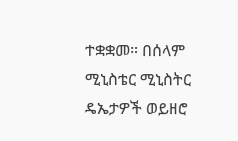ተቋቋመ። በሰላም ሚኒስቴር ሚኒስትር ዴኤታዎች ወይዘሮ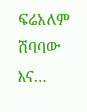ፍሬአለም ሽባባው እና…